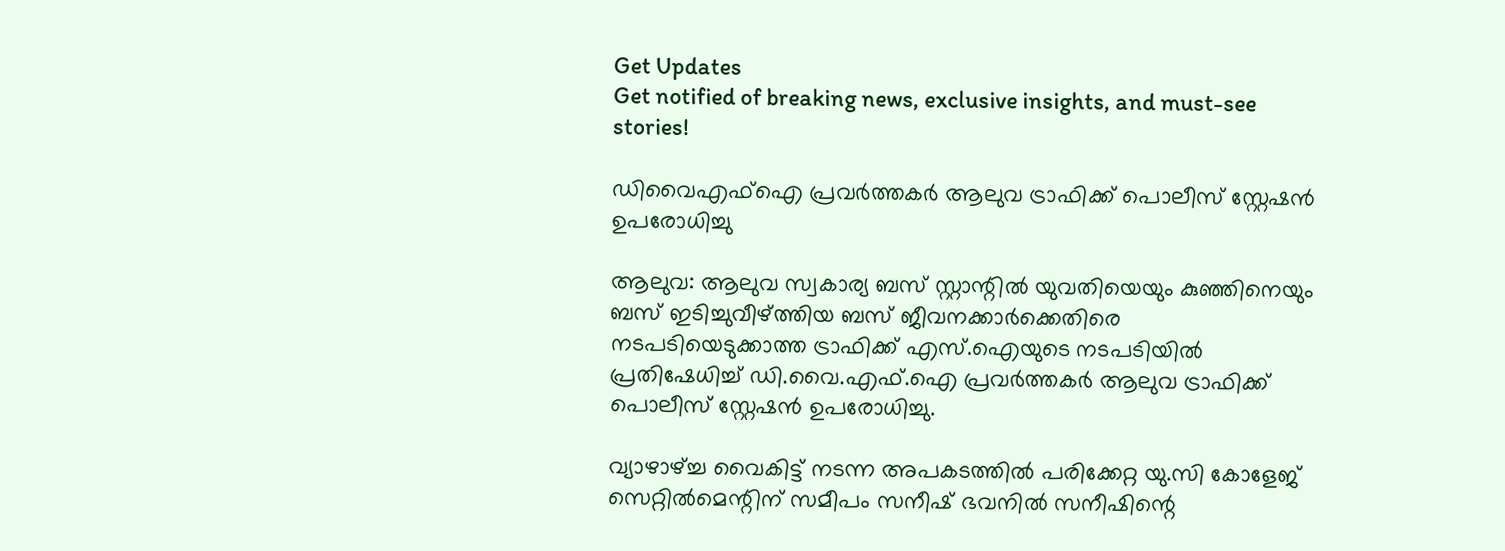Get Updates
Get notified of breaking news, exclusive insights, and must-see stories!

ഡിവൈഎഫ്ഐ പ്രവർത്തകർ ആലുവ ട്രാഫിക്ക് പൊലീസ് സ്റ്റേഷൻ ഉപരോധിച്ചു

ആലുവ: ആലുവ സ്വകാര്യ ബസ് സ്റ്റാന്റിൽ യുവതിയെയും കുഞ്ഞിനെയും ബസ് ഇടിച്ചുവീഴ്ത്തിയ ബസ് ജീവനക്കാർക്കെതിരെ നടപടിയെടുക്കാത്ത ട്രാഫിക്ക് എസ്.ഐയുടെ നടപടിയിൽ പ്രതിഷേധിച്ച് ഡി.വൈ.എഫ്.ഐ പ്രവർത്തകർ ആലുവ ട്രാഫിക്ക് പൊലീസ് സ്റ്റേഷൻ ഉപരോധിച്ചു.

വ്യാഴാഴ്ച്ച വൈകിട്ട് നടന്ന അപകടത്തിൽ പരിക്കേറ്റ യു.സി കോളേജ് സെറ്റിൽമെന്റിന് സമീപം സനീഷ് ഭവനിൽ സനീഷിന്റെ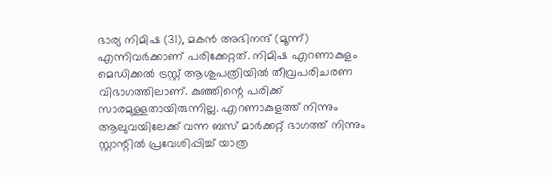ഭാര്യ നിമിഷ (31), മകൻ അഭിനന്ദ് (മൂന്ന്) എന്നിവർക്കാണ് പരിക്കേറ്റത്. നിമിഷ എറണാകുളം മെഡിക്കൽ ട്രസ്റ്റ് ആശുപത്രിയിൽ തീവ്രപരിചരണ വിഭാഗത്തിലാണ്. കുഞ്ഞിന്റെ പരിക്ക് സാരമുള്ളതായിരുന്നില്ല. എറണാകുളത്ത് നിന്നും ആലുവയിലേക്ക് വന്ന ബസ് മാർക്കറ്റ് ഭാഗത്ത് നിന്നും സ്റ്റാന്റിൽ പ്രവേശിപ്പിച്ച് യാത്ര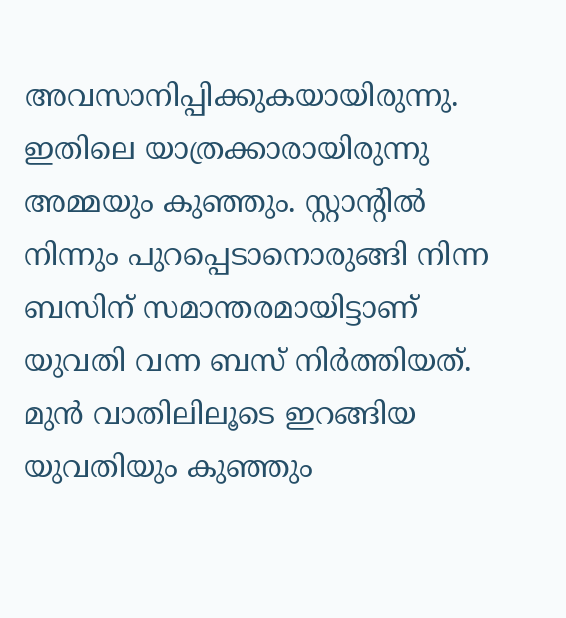അവസാനിപ്പിക്കുകയായിരുന്നു. ഇതിലെ യാത്രക്കാരായിരുന്നു അമ്മയും കുഞ്ഞും. സ്റ്റാന്റിൽ നിന്നും പുറപ്പെടാനൊരുങ്ങി നിന്ന ബസിന് സമാന്തരമായിട്ടാണ് യുവതി വന്ന ബസ് നിർത്തിയത്. മുൻ വാതിലിലൂടെ ഇറങ്ങിയ യുവതിയും കുഞ്ഞും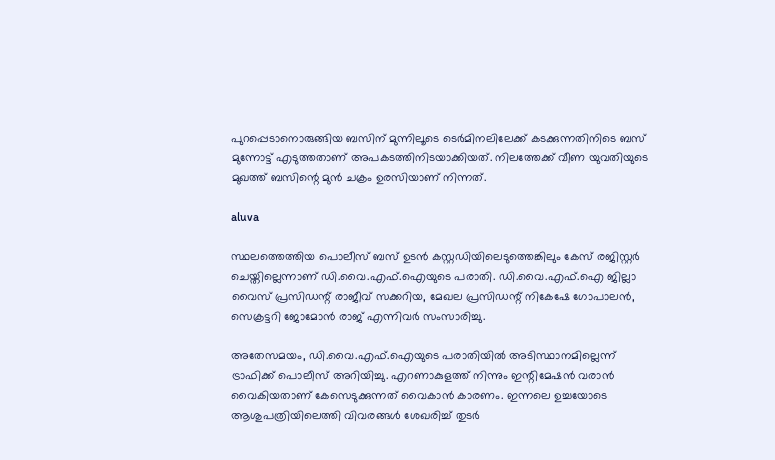പുറപ്പെടാനൊരുങ്ങിയ ബസിന് മുന്നിലൂടെ ടെർമിനലിലേക്ക് കടക്കുന്നതിനിടെ ബസ് മുന്നോട്ട് എടുത്തതാണ് അപകടത്തിനിടയാക്കിയത്. നിലത്തേക്ക് വീണ യുവതിയുടെ മുഖത്ത് ബസിന്റെ മുൻ ചക്രം ഉരസിയാണ് നിന്നത്.

aluva

സ്ഥലത്തെത്തിയ പൊലീസ് ബസ് ഉടൻ കസ്റ്റഡിയിലെടുത്തെങ്കിലും കേസ് രജിസ്റ്റർ ചെയ്തില്ലെന്നാണ് ഡി.വൈ.എഫ്.ഐയുടെ പരാതി. ഡി.വൈ.എഫ്.ഐ ജില്ലാ വൈസ് പ്രസിഡന്റ് രാജീവ് സക്കറിയ, മേഖല പ്രസിഡന്റ് നികേഷേ ഗോപാലൻ, സെക്രട്ടറി ജോമോൻ രാജ് എന്നിവർ സംസാരിച്ചു.

അതേസമയം, ഡി.വൈ.എഫ്.ഐയുടെ പരാതിയിൽ അടിസ്ഥാനമില്ലെന്ന് ട്രാഫിക്ക് പൊലീസ് അറിയിച്ചു. എറണാകുളത്ത് നിന്നും ഇന്റിമേഷൻ വരാൻ വൈകിയതാണ് കേസെടുക്കുന്നത് വൈകാൻ കാരണം. ഇന്നലെ ഉച്ചയോടെ ആശുപത്രിയിലെത്തി വിവരങ്ങൾ ശേഖരിച്ച് തുടർ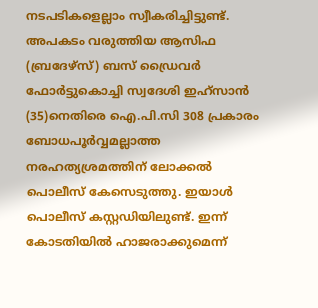നടപടികളെല്ലാം സ്വീകരിച്ചിട്ടുണ്ട്. അപകടം വരുത്തിയ ആസിഫ (ബ്രദേഴ്സ്) ബസ് ഡ്രൈവർ ഫോർട്ടുകൊച്ചി സ്വദേശി ഇഹ്സാൻ (35)നെതിരെ ഐ.പി.സി 308 പ്രകാരം ബോധപൂർവ്വമല്ലാത്ത നരഹത്യശ്രമത്തിന് ലോക്കൽ പൊലീസ് കേസെടുത്തു. ഇയാൾ പൊലീസ് കസ്റ്റഡിയിലുണ്ട്. ഇന്ന് കോടതിയിൽ ഹാജരാക്കുമെന്ന്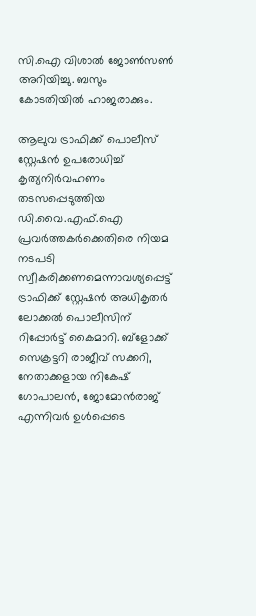സി.ഐ വിശാൽ ജോൺസൺ അറിയിച്ചു. ബസും കോടതിയിൽ ഹാജരാക്കും.

ആലുവ ട്രാഫിക്ക് പൊലീസ് സ്റ്റേഷൻ ഉപരോധിച്ച് കൃത്യനിർവഹണം തടസപ്പെടുത്തിയ ഡി.വൈ.എഫ്.ഐ പ്രവർത്തകർക്കെതിരെ നിയമ നടപടി സ്വീകരിക്കണമെന്നാവശ്യപ്പെട്ട് ട്രാഫിക്ക് സ്റ്റേഷൻ അധികൃതർ ലോക്കൽ പൊലീസിന് റിപ്പോർട്ട് കൈമാറി. ബ്ളോക്ക് സെക്രട്ടറി രാജീവ് സക്കറി, നേതാക്കളായ നികേഷ് ഗോപാലൻ, ജോമോൻരാജ് എന്നിവർ ഉൾപ്പെടെ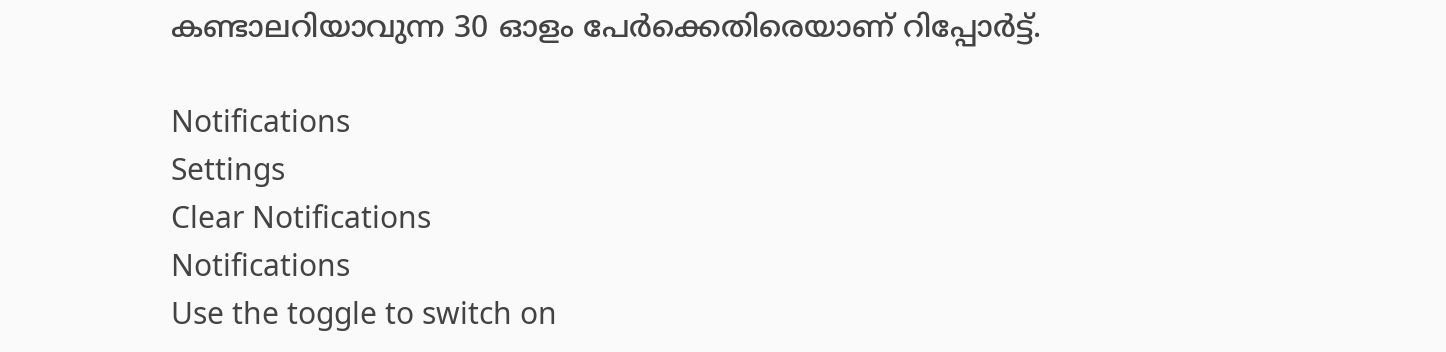കണ്ടാലറിയാവുന്ന 30 ഓളം പേർക്കെതിരെയാണ് റിപ്പോർട്ട്.

Notifications
Settings
Clear Notifications
Notifications
Use the toggle to switch on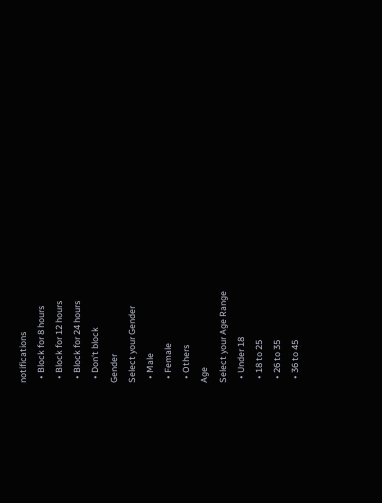notifications
  • Block for 8 hours
  • Block for 12 hours
  • Block for 24 hours
  • Don't block
Gender
Select your Gender
  • Male
  • Female
  • Others
Age
Select your Age Range
  • Under 18
  • 18 to 25
  • 26 to 35
  • 36 to 45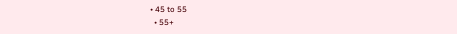• 45 to 55
  • 55+